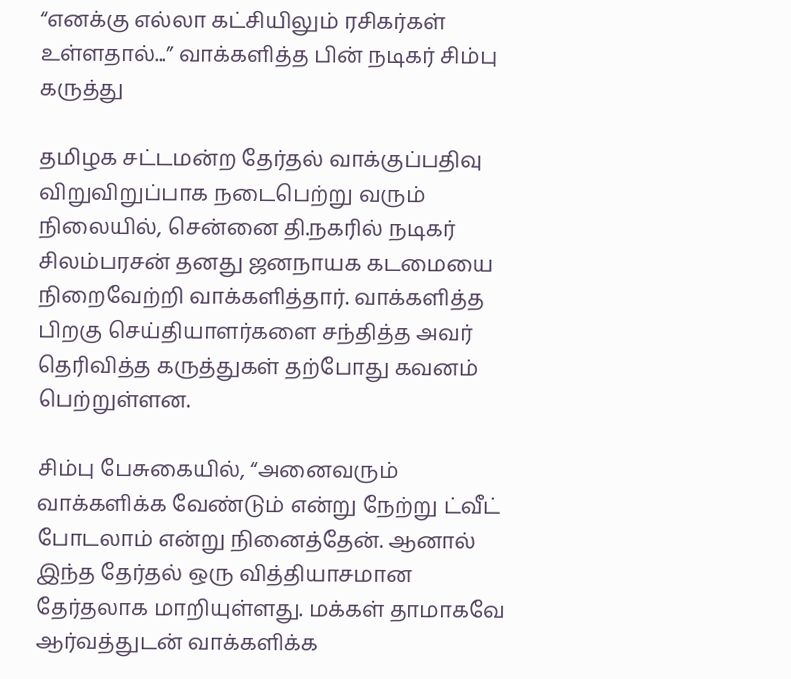“எனக்கு எல்லா கட்சியிலும் ரசிகர்கள் உள்ளதால்...” வாக்களித்த பின் நடிகர் சிம்பு கருத்து

தமிழக சட்டமன்ற தேர்தல் வாக்குப்பதிவு விறுவிறுப்பாக நடைபெற்று வரும் நிலையில், சென்னை தி.நகரில் நடிகர் சிலம்பரசன் தனது ஜனநாயக கடமையை நிறைவேற்றி வாக்களித்தார். வாக்களித்த பிறகு செய்தியாளர்களை சந்தித்த அவர் தெரிவித்த கருத்துகள் தற்போது கவனம் பெற்றுள்ளன.

சிம்பு பேசுகையில், “அனைவரும் வாக்களிக்க வேண்டும் என்று நேற்று ட்வீட் போடலாம் என்று நினைத்தேன். ஆனால் இந்த தேர்தல் ஒரு வித்தியாசமான தேர்தலாக மாறியுள்ளது. மக்கள் தாமாகவே ஆர்வத்துடன் வாக்களிக்க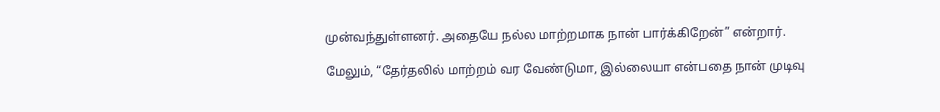முன்வந்துள்ளனர். அதையே நல்ல மாற்றமாக நான் பார்க்கிறேன்” என்றார்.

மேலும், “தேர்தலில் மாற்றம் வர வேண்டுமா, இல்லையா என்பதை நான் முடிவு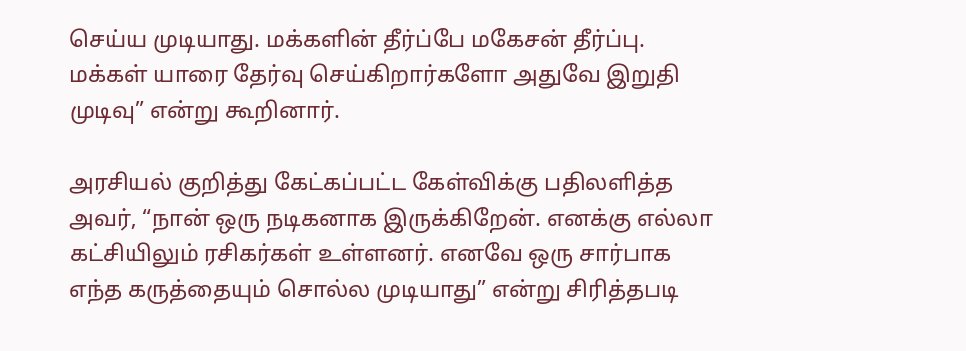செய்ய முடியாது. மக்களின் தீர்ப்பே மகேசன் தீர்ப்பு. மக்கள் யாரை தேர்வு செய்கிறார்களோ அதுவே இறுதி முடிவு” என்று கூறினார்.

அரசியல் குறித்து கேட்கப்பட்ட கேள்விக்கு பதிலளித்த அவர், “நான் ஒரு நடிகனாக இருக்கிறேன். எனக்கு எல்லா கட்சியிலும் ரசிகர்கள் உள்ளனர். எனவே ஒரு சார்பாக எந்த கருத்தையும் சொல்ல முடியாது” என்று சிரித்தபடி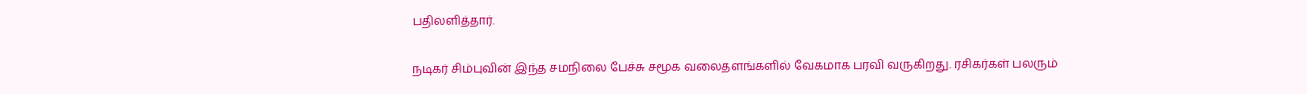பதிலளித்தார்.

நடிகர் சிம்புவின் இந்த சமநிலை பேச்சு சமூக வலைதளங்களில் வேகமாக பரவி வருகிறது. ரசிகர்கள் பலரும்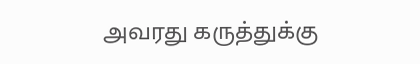அவரது கருத்துக்கு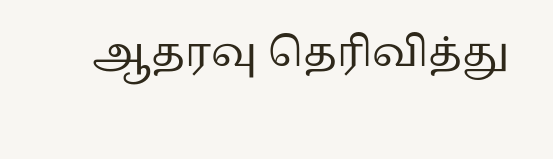ஆதரவு தெரிவித்து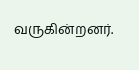வருகின்றனர்.